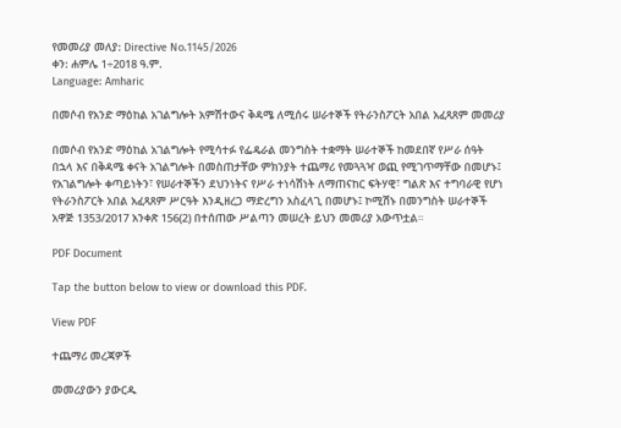የመመሪያ መለያ: Directive No.1145/2026
ቀን: ሐምሌ 1÷2018 ዓ.ም.
Language: Amharic

በመሶብ የአንድ ማዕከል አገልግሎት አምሽተውና ቅዳሜ ለሚሰሩ ሠራተኞች የትራንስፖርት አበል አፈጻጸም መመሪያ

በመሶብ የአንድ ማዕከል አገልግሎት የሚሳተፉ የፌዴራል መንግስት ተቋማት ሠራተኞች ከመደበኛ የሥራ ሰዓት በኋላ እና በቅዳሜ ቀናት አገልግሎት በመስጠታቸው ምክንያት ተጨማሪ የመጓጓዣ ወጪ የሚገጥማቸው በመሆኑ፤ የአገልግሎት ቀጣይነትን፣ የሠራተኞችን ደህንነትና የሥራ ተነሳሽነት ለማጠናከር ፍትሃዊ፣ ግልጽ እና ተግባራዊ የሆነ የትራንስፖርት አበል አፈጻጸም ሥርዓት እንዲዘረጋ ማድረግን አስፈላጊ በመሆኑ፤ ኮሚሽኑ በመንግስት ሠራተኞች አዋጅ 1353/2017 አንቀጽ 156(2) በተሰጠው ሥልጣን መሠረት ይህን መመሪያ አውጥቷል።

PDF Document

Tap the button below to view or download this PDF.

View PDF

ተጨማሪ መረጃዎች

መመሪያውን ያውርዱ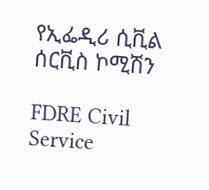የኢፌዲሪ ሲቪል ሰርቪስ ኮሚሽን

FDRE Civil Service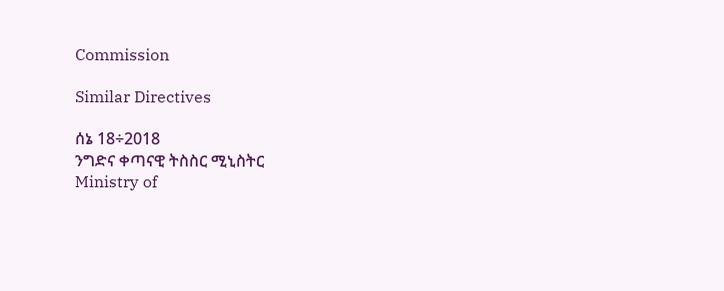Commission

Similar Directives

ሰኔ 18÷2018
ንግድና ቀጣናዊ ትስስር ሚኒስትር
Ministry of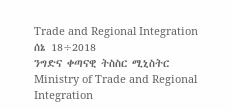Trade and Regional Integration
ሰኔ 18÷2018
ንግድና ቀጣናዊ ትስስር ሚኒስትር
Ministry of Trade and Regional Integration